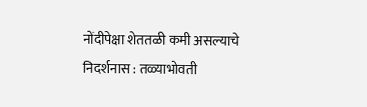नोंदीपेक्षा शेततळी कमी असल्याचे निदर्शनास : तळ्याभोवती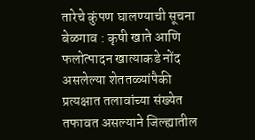तारेचे कुंपण घालण्याची सूचना
बेळगाव : कृषी खाते आणि फलोत्पादन खात्याकडे नोंद असलेल्या शेततळ्यांपैकी प्रत्यक्षात तलावांच्या संख्येत तफावत असल्याने जिल्ह्यातील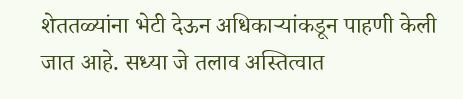शेततळ्यांना भेटी देऊन अधिकाऱ्यांकडून पाहणी केली जात आहे. सध्या जे तलाव अस्तित्वात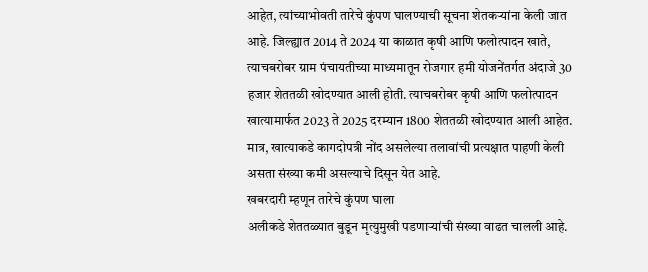आहेत, त्यांच्याभोवती तारेचे कुंपण घालण्याची सूचना शेतकऱ्यांना केली जात आहे. जिल्ह्यात 2014 ते 2024 या काळात कृषी आणि फलोत्पादन खाते, त्याचबरोबर ग्राम पंचायतीच्या माध्यमातून रोजगार हमी योजनेंतर्गत अंदाजे 30 हजार शेततळी खोदण्यात आली होती. त्याचबरोबर कृषी आणि फलोत्पादन खात्यामार्फत 2023 ते 2025 दरम्यान 1800 शेततळी खोदण्यात आली आहेत. मात्र, खात्याकडे कागदोपत्री नोंद असलेल्या तलावांची प्रत्यक्षात पाहणी केली असता संख्या कमी असल्याचे दिसून येत आहे.
खबरदारी म्हणून तारेचे कुंपण घाला
अलीकडे शेततळ्यात बुडून मृत्युमुखी पडणाऱ्यांची संख्या वाढत चालली आहे.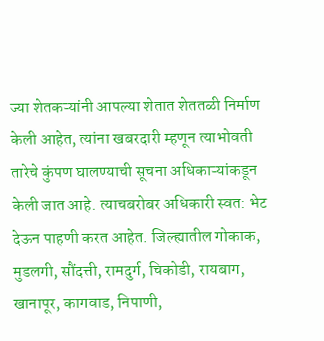ज्या शेतकऱ्यांनी आपल्या शेतात शेततळी निर्माण केली आहेत, त्यांना खबरदारी म्हणून त्याभोवती तारेचे कुंपण घालण्याची सूचना अधिकाऱ्यांकडून केली जात आहे. त्याचबरोबर अधिकारी स्वत: भेट देऊन पाहणी करत आहेत. जिल्ह्यातील गोकाक, मुडलगी, सौंदत्ती, रामदुर्ग, चिकोडी, रायबाग, खानापूर, कागवाड, निपाणी,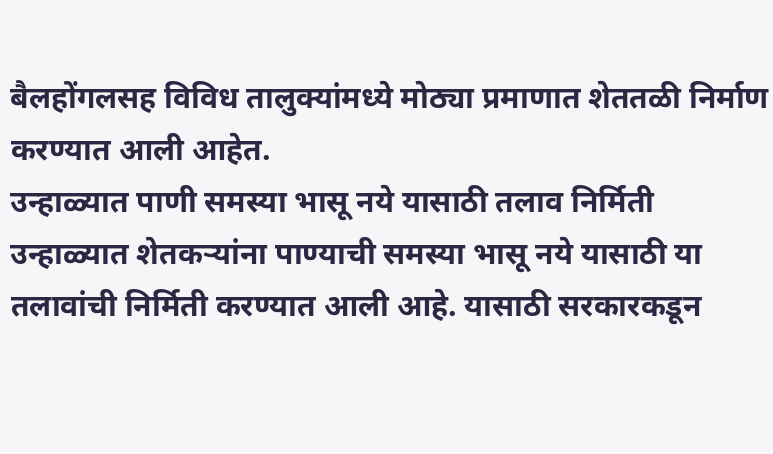बैलहोंगलसह विविध तालुक्यांमध्ये मोठ्या प्रमाणात शेततळी निर्माण करण्यात आली आहेत.
उन्हाळ्यात पाणी समस्या भासू नये यासाठी तलाव निर्मिती
उन्हाळ्यात शेतकऱ्यांना पाण्याची समस्या भासू नये यासाठी या तलावांची निर्मिती करण्यात आली आहे. यासाठी सरकारकडून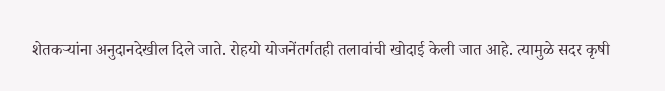शेतकऱ्यांना अनुदानदेखील दिले जाते. रोहयो योजनेंतर्गतही तलावांची खोदाई केली जात आहे. त्यामुळे सदर कृषी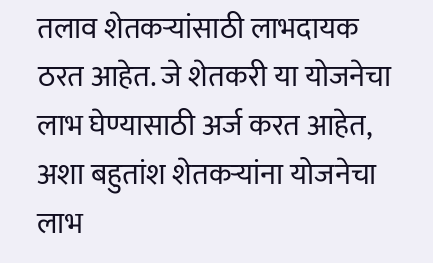तलाव शेतकऱ्यांसाठी लाभदायक ठरत आहेत. जे शेतकरी या योजनेचा लाभ घेण्यासाठी अर्ज करत आहेत, अशा बहुतांश शेतकऱ्यांना योजनेचा लाभ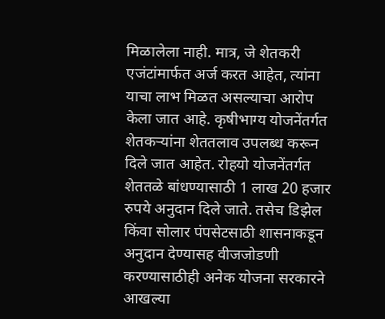मिळालेला नाही. मात्र, जे शेतकरी एजंटांमार्फत अर्ज करत आहेत, त्यांना याचा लाभ मिळत असल्याचा आरोप केला जात आहे. कृषीभाग्य योजनेंतर्गत शेतकऱ्यांना शेततलाव उपलब्ध करून दिले जात आहेत. रोहयो योजनेंतर्गत शेततळे बांधण्यासाठी 1 लाख 20 हजार रुपये अनुदान दिले जाते. तसेच डिझेल किंवा सोलार पंपसेटसाठी शासनाकडून अनुदान देण्यासह वीजजोडणी करण्यासाठीही अनेक योजना सरकारने आखल्या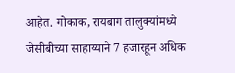आहेत. गोकाक, रायबाग तालुक्यांमध्ये जेसीबीच्या साहाय्याने 7 हजारहून अधिक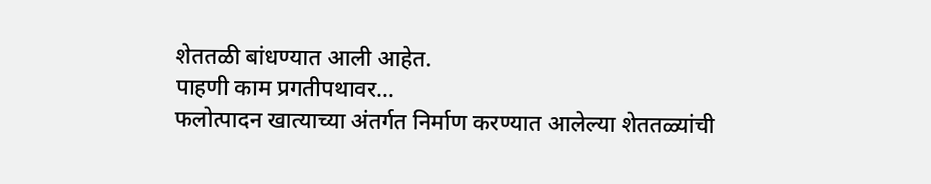शेततळी बांधण्यात आली आहेत.
पाहणी काम प्रगतीपथावर…
फलोत्पादन खात्याच्या अंतर्गत निर्माण करण्यात आलेल्या शेततळ्यांची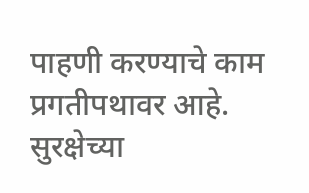पाहणी करण्याचे काम प्रगतीपथावर आहे. सुरक्षेच्या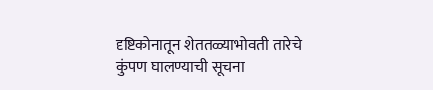दृष्टिकोनातून शेततळ्याभोवती तारेचे कुंपण घालण्याची सूचना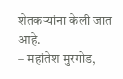शेतकऱ्यांना केली जात आहे.
– महांतेश मुरगोड,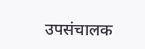उपसंचालक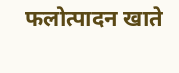फलोत्पादन खाते